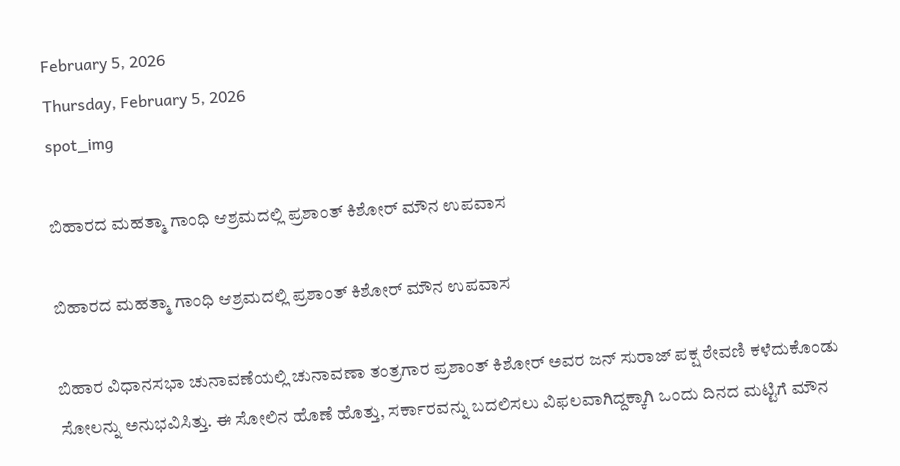February 5, 2026
Thursday, February 5, 2026
spot_img

ಬಿಹಾರದ ಮಹತ್ಮಾ ಗಾಂಧಿ ಆಶ್ರಮದಲ್ಲಿ ಪ್ರಶಾಂತ್ ಕಿಶೋರ್ ಮೌನ ಉಪವಾಸ

ಬಿಹಾರದ ಮಹತ್ಮಾ ಗಾಂಧಿ ಆಶ್ರಮದಲ್ಲಿ ಪ್ರಶಾಂತ್ ಕಿಶೋರ್ ಮೌನ ಉಪವಾಸ

ಬಿಹಾರ ವಿಧಾನಸಭಾ ಚುನಾವಣೆಯಲ್ಲಿ ಚುನಾವಣಾ ತಂತ್ರಗಾರ ಪ್ರಶಾಂತ್ ಕಿಶೋರ್ ಅವರ ಜನ್ ಸುರಾಜ್ ಪಕ್ಷ ಠೇವಣಿ ಕಳೆದುಕೊಂಡು ಸೋಲನ್ನು ಅನುಭವಿಸಿತ್ತು. ಈ ಸೋಲಿನ ಹೊಣೆ ಹೊತ್ತು, ಸರ್ಕಾರವನ್ನು ಬದಲಿಸಲು ವಿಫಲವಾಗಿದ್ದಕ್ಕಾಗಿ ಒಂದು ದಿನದ ಮಟ್ಟಿಗೆ ಮೌನ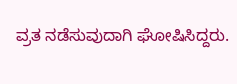ವ್ರತ ನಡೆಸುವುದಾಗಿ ಘೋಷಿಸಿದ್ದರು.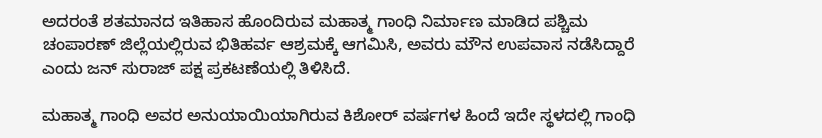ಅದರಂತೆ ಶತಮಾನದ ಇತಿಹಾಸ ಹೊಂದಿರುವ ಮಹಾತ್ಮ ಗಾಂಧಿ ನಿರ್ಮಾಣ ಮಾಡಿದ ಪಶ್ಚಿಮ ಚಂಪಾರಣ್ ಜಿಲ್ಲೆಯಲ್ಲಿರುವ ಭಿತಿಹರ್ವ ಆಶ್ರಮಕ್ಕೆ ಆಗಮಿಸಿ, ಅವರು ಮೌನ ಉಪವಾಸ ನಡೆಸಿದ್ದಾರೆ ಎಂದು ಜನ್ ಸುರಾಜ್ ಪಕ್ಷ ಪ್ರಕಟಣೆಯಲ್ಲಿ ತಿಳಿಸಿದೆ.

ಮಹಾತ್ಮ ಗಾಂಧಿ ಅವರ ಅನುಯಾಯಿಯಾಗಿರುವ ಕಿಶೋರ್ ವರ್ಷಗಳ ಹಿಂದೆ ಇದೇ ಸ್ಥಳದಲ್ಲಿ ಗಾಂಧಿ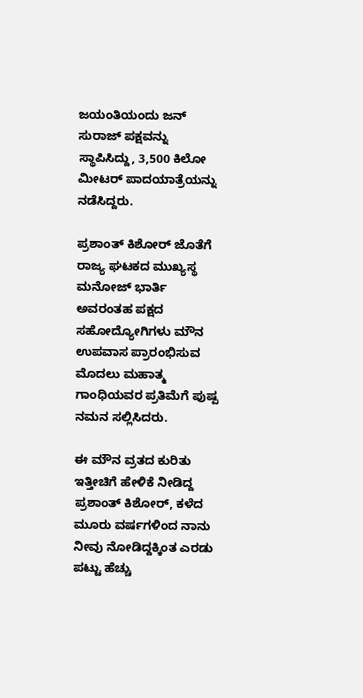ಜಯಂತಿಯಂದು ಜನ್ ಸುರಾಜ್ ಪಕ್ಷವನ್ನು ಸ್ಥಾಪಿಸಿದ್ದು, 3,500 ಕಿಲೋ ಮೀಟರ್ ಪಾದಯಾತ್ರೆಯನ್ನು ನಡೆಸಿದ್ದರು.

ಪ್ರಶಾಂತ್ ಕಿಶೋರ್ ಜೊತೆಗೆ ರಾಜ್ಯ ಘಟಕದ ಮುಖ್ಯಸ್ಥ ಮನೋಜ್ ಭಾರ್ತಿ ಅವರಂತಹ ಪಕ್ಷದ ಸಹೋದ್ಯೋಗಿಗಳು ಮೌನ ಉಪವಾಸ ಪ್ರಾರಂಭಿಸುವ ಮೊದಲು ಮಹಾತ್ಮ ಗಾಂಧಿಯವರ ಪ್ರತಿಮೆಗೆ ಪುಷ್ಪ ನಮನ ಸಲ್ಲಿಸಿದರು.

ಈ ಮೌನ ವ್ರತದ ಕುರಿತು ಇತ್ತೀಚಿಗೆ ಹೇಳಿಕೆ ನೀಡಿದ್ದ ಪ್ರಶಾಂತ್ ಕಿಶೋರ್, ಕಳೆದ ಮೂರು ವರ್ಷಗಳಿಂದ ನಾನು ನೀವು ನೋಡಿದ್ದಕ್ಕಿಂತ ಎರಡು ಪಟ್ಟು ಹೆಚ್ಚು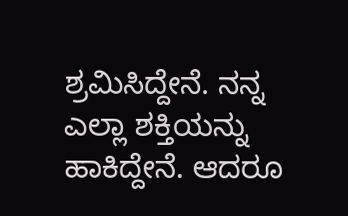ಶ್ರಮಿಸಿದ್ದೇನೆ. ನನ್ನ ಎಲ್ಲಾ ಶಕ್ತಿಯನ್ನು ಹಾಕಿದ್ದೇನೆ. ಆದರೂ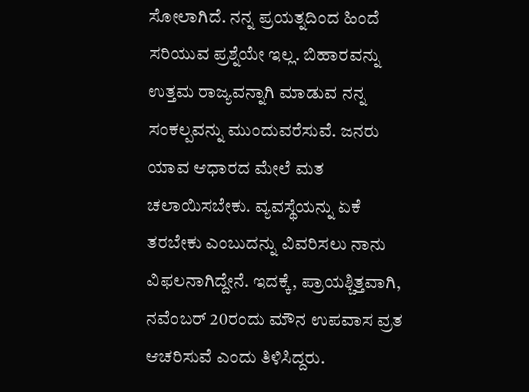ಸೋಲಾಗಿದೆ. ನನ್ನ ಪ್ರಯತ್ನದಿಂದ ಹಿಂದೆ ಸರಿಯುವ ಪ್ರಶ್ನೆಯೇ ಇಲ್ಲ. ಬಿಹಾರವನ್ನು ಉತ್ತಮ ರಾಜ್ಯವನ್ನಾಗಿ ಮಾಡುವ ನನ್ನ ಸಂಕಲ್ಪವನ್ನು ಮುಂದುವರೆಸುವೆ. ಜನರು ಯಾವ ಆಧಾರದ ಮೇಲೆ ಮತ ಚಲಾಯಿಸಬೇಕು. ವ್ಯವಸ್ಥೆಯನ್ನು ಏಕೆ ತರಬೇಕು ಎಂಬುದನ್ನು ವಿವರಿಸಲು ನಾನು ವಿಫಲನಾಗಿದ್ದೇನೆ. ಇದಕ್ಕೆ, ಪ್ರಾಯಶ್ಚಿತ್ತವಾಗಿ, ನವೆಂಬರ್ 20ರಂದು ಮೌನ ಉಪವಾಸ ವ್ರತ ಆಚರಿಸುವೆ ಎಂದು ತಿಳಿಸಿದ್ದರು.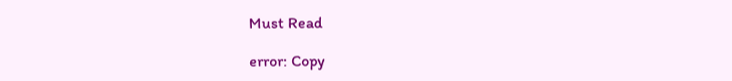Must Read

error: Copy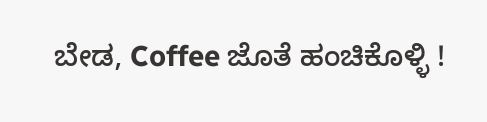ಬೇಡ, Coffee ಜೊತೆ ಹಂಚಿಕೊಳ್ಳಿ !